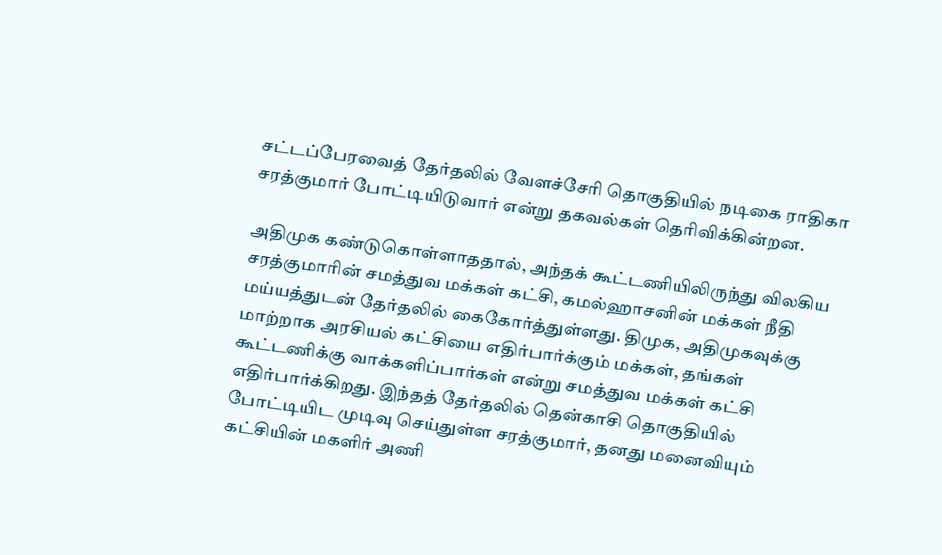சட்டப்பேரவைத் தேர்தலில் வேளச்சேரி தொகுதியில் நடிகை ராதிகா சரத்குமார் போட்டியிடுவார் என்று தகவல்கள் தெரிவிக்கின்றன.

அதிமுக கண்டுகொள்ளாததால், அந்தக் கூட்டணியிலிருந்து விலகிய சரத்குமாரின் சமத்துவ மக்கள் கட்சி, கமல்ஹாசனின் மக்கள் நீதி மய்யத்துடன் தேர்தலில் கைகோர்த்துள்ளது. திமுக, அதிமுகவுக்கு மாற்றாக அரசியல் கட்சியை எதிர்பார்க்கும் மக்கள், தங்கள் கூட்டணிக்கு வாக்களிப்பார்கள் என்று சமத்துவ மக்கள் கட்சி எதிர்பார்க்கிறது. இந்தத் தேர்தலில் தென்காசி தொகுதியில் போட்டியிட முடிவு செய்துள்ள சரத்குமார், தனது மனைவியும் கட்சியின் மகளிர் அணி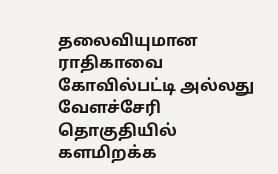தலைவியுமான ராதிகாவை கோவில்பட்டி அல்லது வேளச்சேரி தொகுதியில் களமிறக்க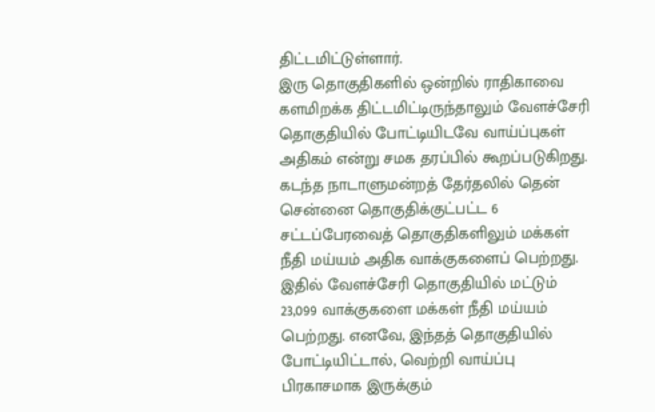திட்டமிட்டுள்ளார்.
இரு தொகுதிகளில் ஒன்றில் ராதிகாவை களமிறக்க திட்டமிட்டிருந்தாலும் வேளச்சேரி தொகுதியில் போட்டியிடவே வாய்ப்புகள் அதிகம் என்று சமக தரப்பில் கூறப்படுகிறது. கடந்த நாடாளுமன்றத் தேர்தலில் தென் சென்னை தொகுதிக்குட்பட்ட 6 சட்டப்பேரவைத் தொகுதிகளிலும் மக்கள் நீதி மய்யம் அதிக வாக்குகளைப் பெற்றது. இதில் வேளச்சேரி தொகுதியில் மட்டும் 23,099 வாக்குகளை மக்கள் நீதி மய்யம் பெற்றது. எனவே, இந்தத் தொகுதியில் போட்டியிட்டால், வெற்றி வாய்ப்பு பிரகாசமாக இருக்கும்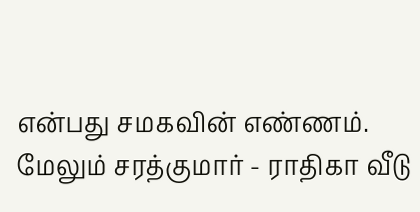என்பது சமகவின் எண்ணம்.
மேலும் சரத்குமார் - ராதிகா வீடு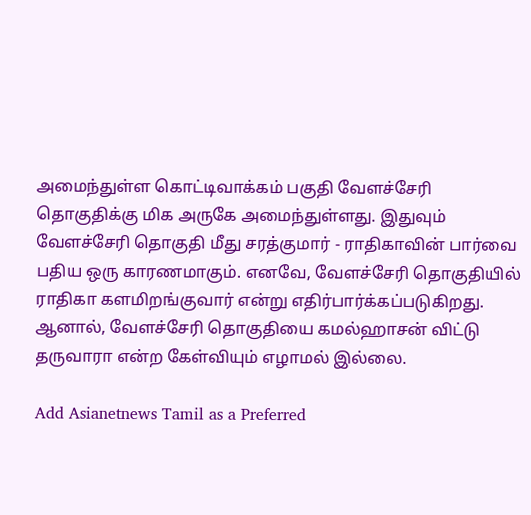அமைந்துள்ள கொட்டிவாக்கம் பகுதி வேளச்சேரி தொகுதிக்கு மிக அருகே அமைந்துள்ளது. இதுவும் வேளச்சேரி தொகுதி மீது சரத்குமார் - ராதிகாவின் பார்வை பதிய ஒரு காரணமாகும். எனவே, வேளச்சேரி தொகுதியில் ராதிகா களமிறங்குவார் என்று எதிர்பார்க்கப்படுகிறது. ஆனால், வேளச்சேரி தொகுதியை கமல்ஹாசன் விட்டு தருவாரா என்ற கேள்வியும் எழாமல் இல்லை.

Add Asianetnews Tamil as a Preferred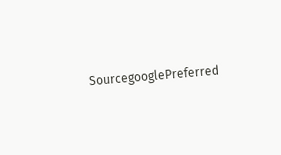SourcegooglePreferred